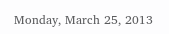Monday, March 25, 2013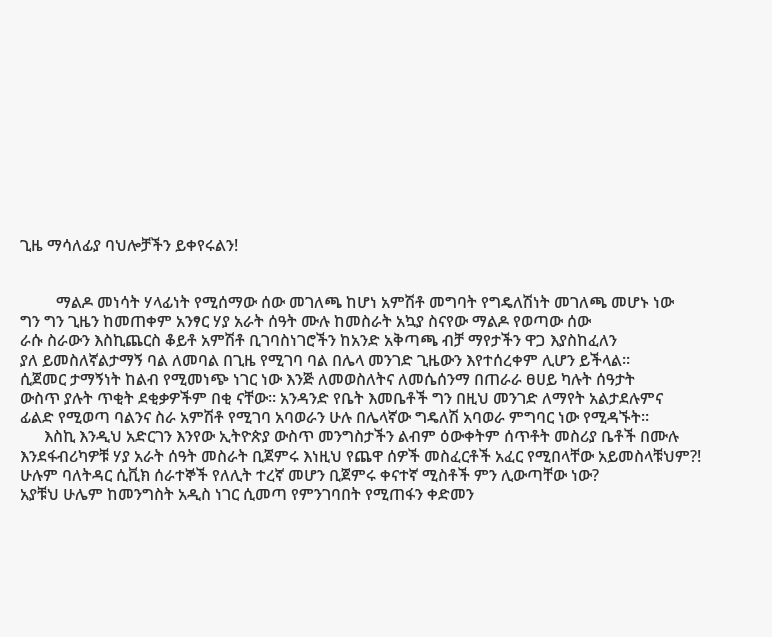ጊዜ ማሳለፊያ ባህሎቻችን ይቀየሩልን!


         ማልዶ መነሳት ሃላፊነት የሚሰማው ሰው መገለጫ ከሆነ አምሽቶ መግባት የግዴለሽነት መገለጫ መሆኑ ነው
ግን ግን ጊዜን ከመጠቀም አንፃር ሃያ አራት ሰዓት ሙሉ ከመስራት አኳያ ስናየው ማልዶ የወጣው ሰው
ራሱ ስራውን እስኪጨርስ ቆይቶ አምሽቶ ቢገባስነገሮችን ከአንድ አቅጣጫ ብቻ ማየታችን ዋጋ እያስከፈለን
ያለ ይመስለኛልታማኝ ባል ለመባል በጊዜ የሚገባ ባል በሌላ መንገድ ጊዜውን እየተሰረቀም ሊሆን ይችላል።
ሲጀመር ታማኝነት ከልብ የሚመነጭ ነገር ነው እንጅ ለመወስለትና ለመሴሰንማ በጠራራ ፀሀይ ካሉት ሰዓታት
ውስጥ ያሉት ጥቂት ደቂቃዎችም በቂ ናቸው። አንዳንድ የቤት እመቤቶች ግን በዚህ መንገድ ለማየት አልታደሉምና
ፊልድ የሚወጣ ባልንና ስራ አምሽቶ የሚገባ አባወራን ሁሉ በሌላኛው ግዴለሽ አባወራ ምግባር ነው የሚዳኙት።
      እስኪ እንዲህ አድርገን እንየው ኢትዮጵያ ውስጥ መንግስታችን ልብም ዕውቀትም ሰጥቶት መስሪያ ቤቶች በሙሉ
እንደፋብሪካዎቹ ሃያ አራት ሰዓት መስራት ቢጀምሩ እነዚህ የጨዋ ሰዎች መስፈርቶች አፈር የሚበላቸው አይመስላቹህም?!
ሁሉም ባለትዳር ሲቪክ ሰራተኞች የለሊት ተረኛ መሆን ቢጀምሩ ቀናተኛ ሚስቶች ምን ሊውጣቸው ነው?
አያቹህ ሁሌም ከመንግስት አዲስ ነገር ሲመጣ የምንገባበት የሚጠፋን ቀድመን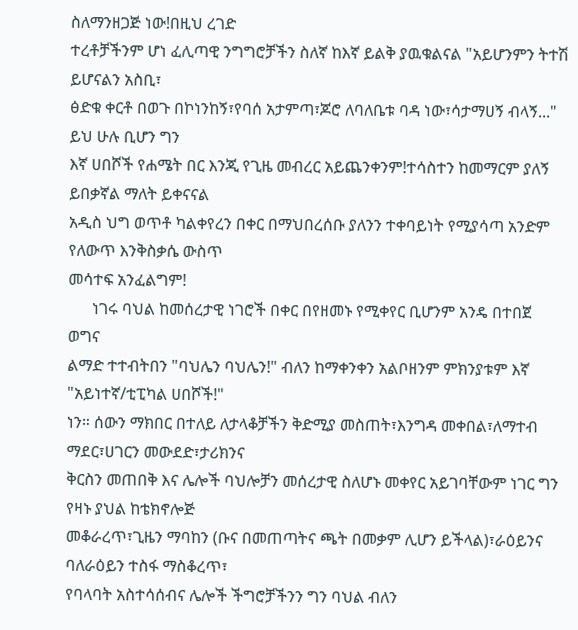ስለማንዘጋጅ ነው!በዚህ ረገድ
ተረቶቻችንም ሆነ ፈሊጣዊ ንግግሮቻችን ስለኛ ከእኛ ይልቅ ያዉቁልናል "አይሆንምን ትተሽ ይሆናልን አስቢ፣
ፅድቁ ቀርቶ በወጉ በኮነንከኝ፣የባሰ አታምጣ፣ጆሮ ለባለቤቱ ባዳ ነው፣ሳታማሀኝ ብላኝ..." ይህ ሁሉ ቢሆን ግን
እኛ ሀበሾች የሐሜት በር እንጂ የጊዜ መብረር አይጨንቀንም!ተሳስተን ከመማርም ያለኝ ይበቃኛል ማለት ይቀናናል
አዲስ ህግ ወጥቶ ካልቀየረን በቀር በማህበረሰቡ ያለንን ተቀባይነት የሚያሳጣ አንድም የለውጥ እንቅስቃሴ ውስጥ
መሳተፍ አንፈልግም!
      ነገሩ ባህል ከመሰረታዊ ነገሮች በቀር በየዘመኑ የሚቀየር ቢሆንም አንዴ በተበጀ ወግና
ልማድ ተተብትበን "ባህሌን ባህሌን!" ብለን ከማቀንቀን አልቦዘንም ምክንያቱም እኛ "አይነተኛ/ቲፒካል ሀበሾች!"
ነን። ሰውን ማክበር በተለይ ለታላቆቻችን ቅድሚያ መስጠት፣እንግዳ መቀበል፣ለማተብ ማደር፣ሀገርን መውደድ፣ታሪክንና
ቅርስን መጠበቅ እና ሌሎች ባህሎቻን መሰረታዊ ስለሆኑ መቀየር አይገባቸውም ነገር ግን የዛኑ ያህል ከቴክኖሎጅ
መቆራረጥ፣ጊዜን ማባከን (ቡና በመጠጣትና ጫት በመቃም ሊሆን ይችላል)፣ራዕይንና ባለራዕይን ተስፋ ማስቆረጥ፣
የባላባት አስተሳሰብና ሌሎች ችግሮቻችንን ግን ባህል ብለን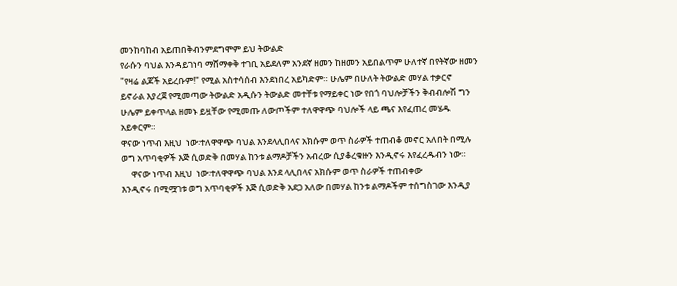መንከባከብ አይጠበቅብንምደግሞም ይህ ትውልድ
የራሱን ባህል እንዳይገነባ ማሸማቀቅ ተገቢ አይደለም አንደኛ ዘመን ከዘመን አይበልጥም ሁለተኛ በየትኛው ዘመን
"የዛሬ ልጆች አይረቡም!" የሚል አስተሳሰብ እንደነበረ አይካድም። ሁሌም በሁለት ትውልድ መሃል ተቃርኖ
ይኖራል እያረጀ የሚመጣው ትውልድ አዲሱን ትውልድ መተቸቱ የማይቀር ነው የበጎ ባህሎቻችን ቅብብሎሽ ግን
ሁሌም ይቀጥላል ዘመኑ ይዟቸው የሚመጡ ለውጦችም ተለዋዋጭ ባህሎች ላይ ጫና እየፈጠረ መሄዱ አይቀርም።
ዋናው ነጥብ እዚህ  ነው፡ተለዋዋጭ ባህል እንደላሊበላና አክሱም ወጥ ስራዎች ተጠብቆ መኖር አለበት በሚሉ
ወግ አጥባቂዎች እጅ ሲወድቅ በመሃል ከንቱ ልማዶቻችን አብረው ሲያቆረቁዙን እንዲኖሩ እየፈረዱብን ነው።
     ዋናው ነጥብ እዚህ  ነው፡ተለዋዋጭ ባህል እንደ ላሊበላና አክሱም ወጥ ስራዎች ተጠብቀው
እንዲኖሩ በሚሟገቱ ወግ አጥባቂዎች እጅ ሲወድቅ አደጋ አለው በመሃል ከንቱ ልማዶችም ተሰግስገው እንዲያ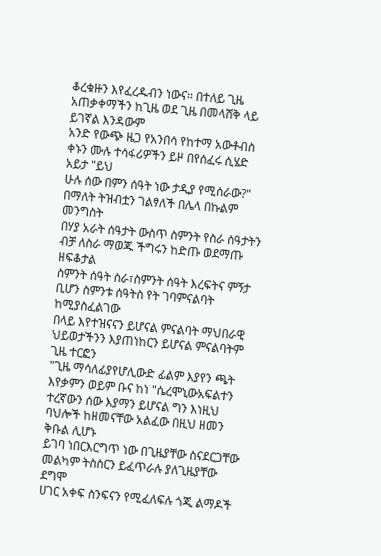ቆረቁዙን እየፈረዱብን ነውና። በተለይ ጊዜ አጠቃቀማችን ከጊዜ ወደ ጊዜ በመላሸቅ ላይ ይገኛል እንዳውም
አንድ የውጭ ዜጋ የአንበሳ የከተማ አውቶብስ ቀኑን ሙሉ ተሳፋሪዎችን ይዞ በየሰፈሩ ሲሄድ አይታ "ይህ
ሁሉ ሰው በምን ሰዓት ነው ታዲያ የሚሰራው?" በማለት ትዝብቷን ገልፃለች በሌላ በኩልም መንግስት
በሃያ አራት ሰዓታት ውስጥ ስምንት የስራ ሰዓታትን ብቻ ለስራ ማወጁ ችግሩን ከድጡ ወደማጡ ዘፍቆታል
ስምንት ሰዓት ስራ፣ስምንት ሰዓት እረፍትና ምኝታ ቢሆን ስምንቱ ሰዓትስ የት ገባምናልባት ከሚያስፈልገው
በላይ እየተዝናናን ይሆናል ምናልባት ማህበራዊ ህይወታችንን እያጠነከርን ይሆናል ምናልባትም ጊዜ ተርፎን
"ጊዜ ማሳለፊያየሆሊውድ ፊልም እያየን ጫት እየቃምን ወይም ቡና ከነ "ሴረሞኒውአፍልተን
ተረኛውን ሰው እያማን ይሆናል ግን እነዚህ ባህሎች ከዘመናቸው አልፈው በዚህ ዘመን ቅቡል ሊሆኑ
ይገባ ነበርእርግጥ ነው በጊዜያቸው ስናደርጋቸው መልካም ትስስርን ይፈጥራሉ ያለጊዜያቸው ደግሞ
ሀገር አቀፍ ስንፍናን የሚፈለፍሉ ጎጂ ልማዶች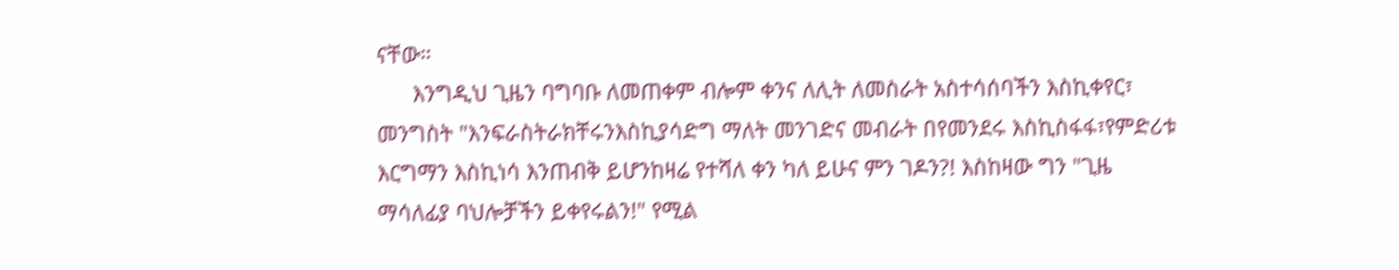ናቸው።
      እንግዲህ ጊዜን ባግባቡ ለመጠቀም ብሎም ቀንና ለሊት ለመስራት አስተሳሰባችን እስኪቀየር፣
መንግስት "እንፍራስትራክቸሩንእስኪያሳድግ ማለት መንገድና መብራት በየመንደሩ እስኪስፋፋ፣የምድሪቱ
እርግማን እስኪነሳ እንጠብቅ ይሆንከዛሬ የተሻለ ቀን ካለ ይሁና ምን ገዶን?! እስከዛው ግን "ጊዜ
ማሳለፊያ ባህሎቻችን ይቀየሩልን!" የሚል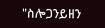"ስሎጋንይዘን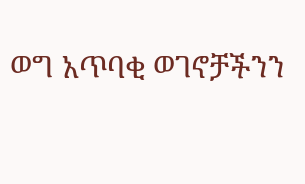ወግ አጥባቂ ወገኖቻችንን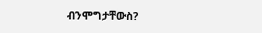ብንሞግታቸውስ?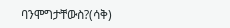ባንሞግታቸውስ?(ሳቅ)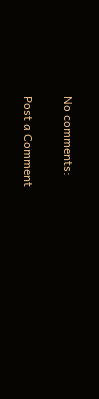No comments:

Post a Comment